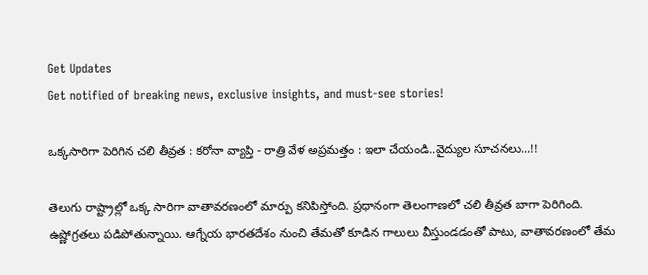Get Updates
Get notified of breaking news, exclusive insights, and must-see stories!

ఒక్కసారిగా పెరిగిన చలి తీవ్రత : కరోనా వ్యాప్తి - రాత్రి వేళ అప్రమత్తం : ఇలా చేయండి..వైద్యుల సూచనలు...!!

తెలుగు రాష్ట్రాల్లో ఒక్క సారిగా వాతావరణంలో మార్పు కనిపిస్తోంది. ప్రధానంగా తెలంగాణలో చలి తీవ్రత బాగా పెరిగింది. ఉష్ణోగ్రతలు పడిపోతున్నాయి. ఆగ్నేయ భారతదేశం నుంచి తేమతో కూడిన గాలులు వీస్తుండడంతో పాటు, వాతావరణంలో తేమ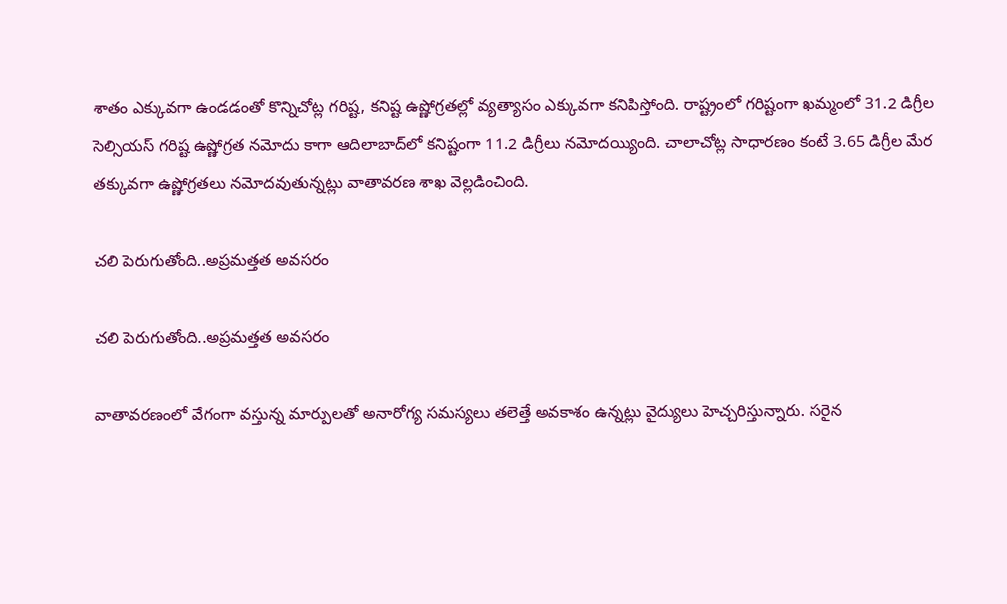శాతం ఎక్కువగా ఉండడంతో కొన్నిచోట్ల గరిష్ట, కనిష్ట ఉష్ణోగ్రతల్లో వ్యత్యాసం ఎక్కువగా కనిపిస్తోంది. రాష్ట్రంలో గరిష్టంగా ఖమ్మంలో 31.2 డిగ్రీల సెల్సియస్‌ గరిష్ట ఉష్ణోగ్రత నమోదు కాగా ఆదిలాబాద్‌లో కనిష్టంగా 11.2 డిగ్రీలు నమోదయ్యింది. చాలాచోట్ల సాధారణం కంటే 3.65 డిగ్రీల మేర తక్కువగా ఉష్ణోగ్రతలు నమోదవుతున్నట్లు వాతావరణ శాఖ వెల్లడించింది.

చలి పెరుగుతోంది..అప్రమత్తత అవసరం

చలి పెరుగుతోంది..అప్రమత్తత అవసరం

వాతావరణంలో వేగంగా వస్తున్న మార్పులతో అనారోగ్య సమస్యలు తలెత్తే అవకాశం ఉన్నట్లు వైద్యులు హెచ్చరిస్తున్నారు. సరైన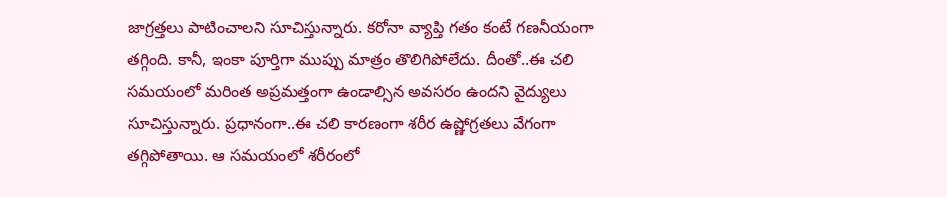జాగ్రత్తలు పాటించాలని సూచిస్తున్నారు. కరోనా వ్యాప్తి గతం కంటే గణనీయంగా తగ్గింది. కానీ, ఇంకా పూర్తిగా ముప్పు మాత్రం తొలిగిపోలేదు. దీంతో..ఈ చలి సమయంలో మరింత అప్రమత్తంగా ఉండాల్సిన అవసరం ఉందని వైద్యులు సూచిస్తున్నారు. ప్రధానంగా..ఈ చలి కారణంగా శరీర ఉష్ణోగ్రతలు వేగంగా తగ్గిపోతాయి. ఆ సమయంలో శరీరంలో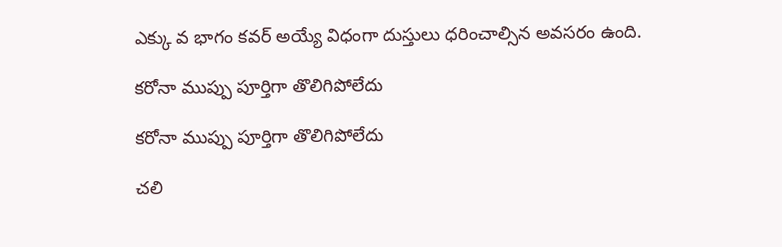ఎక్కు వ భాగం కవర్‌ అయ్యే విధంగా దుస్తులు ధరించాల్సిన అవసరం ఉంది.

కరోనా ముప్పు పూర్తిగా తొలిగిపోలేదు

కరోనా ముప్పు పూర్తిగా తొలిగిపోలేదు

చలి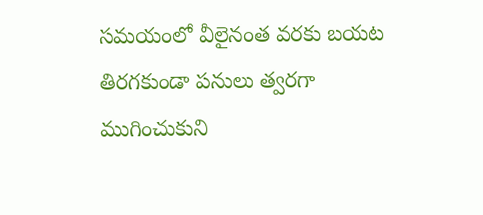సమయంలో వీలైనంత వరకు బయట తిరగకుండా పనులు త్వరగా ముగించుకుని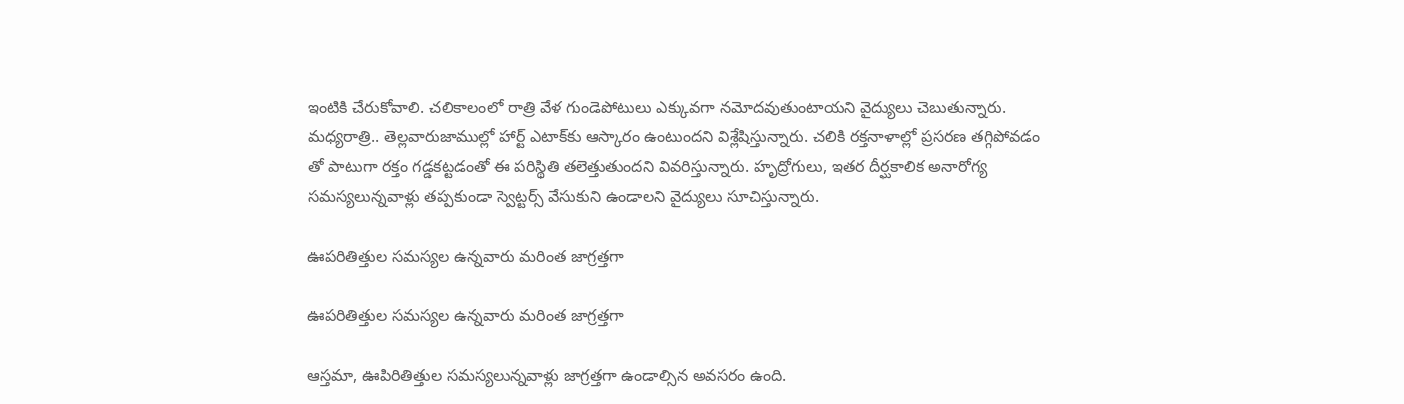ఇంటికి చేరుకోవాలి. చలికాలంలో రాత్రి వేళ గుండెపోటులు ఎక్కువగా నమోదవుతుంటాయని వైద్యులు చెబుతున్నారు. మధ్యరాత్రి.. తెల్లవారుజాముల్లో హార్ట్‌ ఎటాక్‌కు ఆస్కారం ఉంటుందని విశ్లేషిస్తున్నారు. చలికి రక్తనాళాల్లో ప్రసరణ తగ్గిపోవడం తో పాటుగా రక్తం గడ్డకట్టడంతో ఈ పరిస్థితి తలెత్తుతుందని వివరిస్తున్నారు. హృద్రోగులు, ఇతర దీర్ఘకాలిక అనారోగ్య సమస్యలున్నవాళ్లు తప్పకుండా స్వెట్టర్స్‌ వేసుకుని ఉండాలని వైద్యులు సూచిస్తున్నారు.

ఊపరితిత్తుల సమస్యల ఉన్నవారు మరింత జాగ్రత్తగా

ఊపరితిత్తుల సమస్యల ఉన్నవారు మరింత జాగ్రత్తగా

ఆస్తమా, ఊపిరితిత్తుల సమస్యలున్నవాళ్లు జాగ్రత్తగా ఉండాల్సిన అవసరం ఉంది.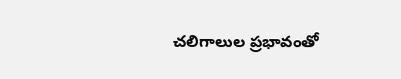చలిగాలుల ప్రభావంతో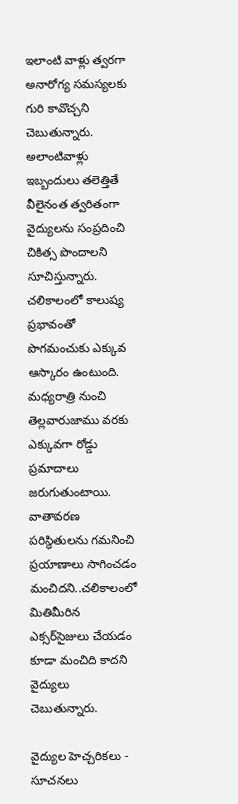ఇలాంటి వాళ్లు త్వరగా అనారోగ్య సమస్యలకు గురి కావొచ్చని చెబుతున్నారు. అలాంటివాళ్లు ఇబ్బందులు తలెత్తితే వీలైనంత త్వరితంగా వైద్యులను సంప్రదించి చికిత్స పొందాలని సూచిస్తున్నారు. చలికాలంలో కాలుష్య ప్రభావంతో పొగమంచుకు ఎక్కువ ఆస్కారం ఉంటుంది. మధ్యరాత్రి నుంచి తెల్లవారుజాము వరకు ఎక్కువగా రోడ్డు ప్రమాదాలు జరుగుతుంటాయి. వాతావరణ పరిస్థితులను గమనించి ప్రయాణాలు సాగించడం మంచిదని..చలికాలంలో మితిమీరిన ఎక్సర్‌సైజులు చేయడం కూడా మంచిది కాదని వైద్యులు చెబుతున్నారు.

వైద్యుల హెచ్చరికలు - సూచనలు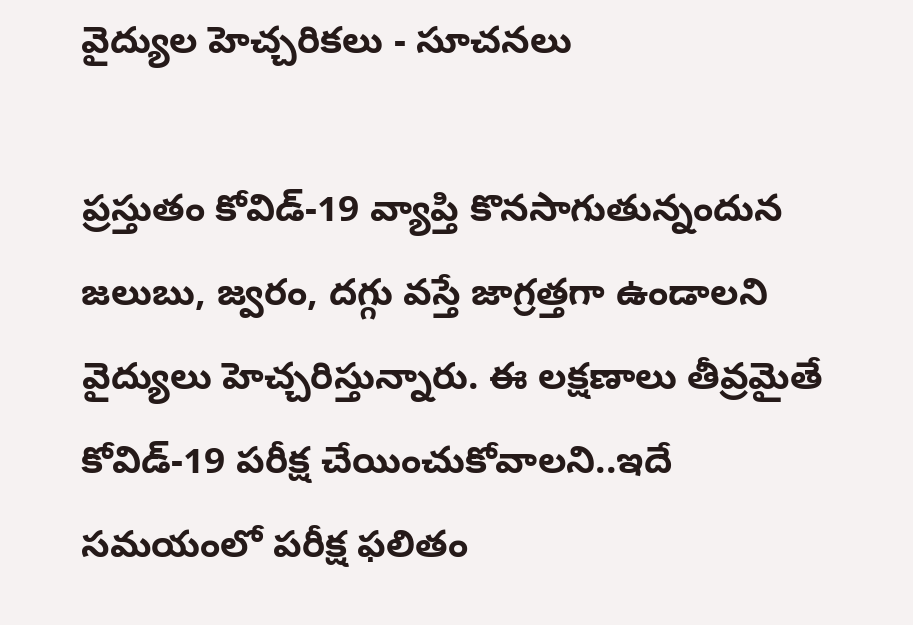వైద్యుల హెచ్చరికలు - సూచనలు

ప్రస్తుతం కోవిడ్‌-19 వ్యాప్తి కొనసాగుతున్నందున జలుబు, జ్వరం, దగ్గు వస్తే జాగ్రత్తగా ఉండాలని వైద్యులు హెచ్చరిస్తున్నారు. ఈ లక్షణాలు తీవ్రమైతే కోవిడ్‌-19 పరీక్ష చేయించుకోవాలని..ఇదే సమయంలో పరీక్ష ఫలితం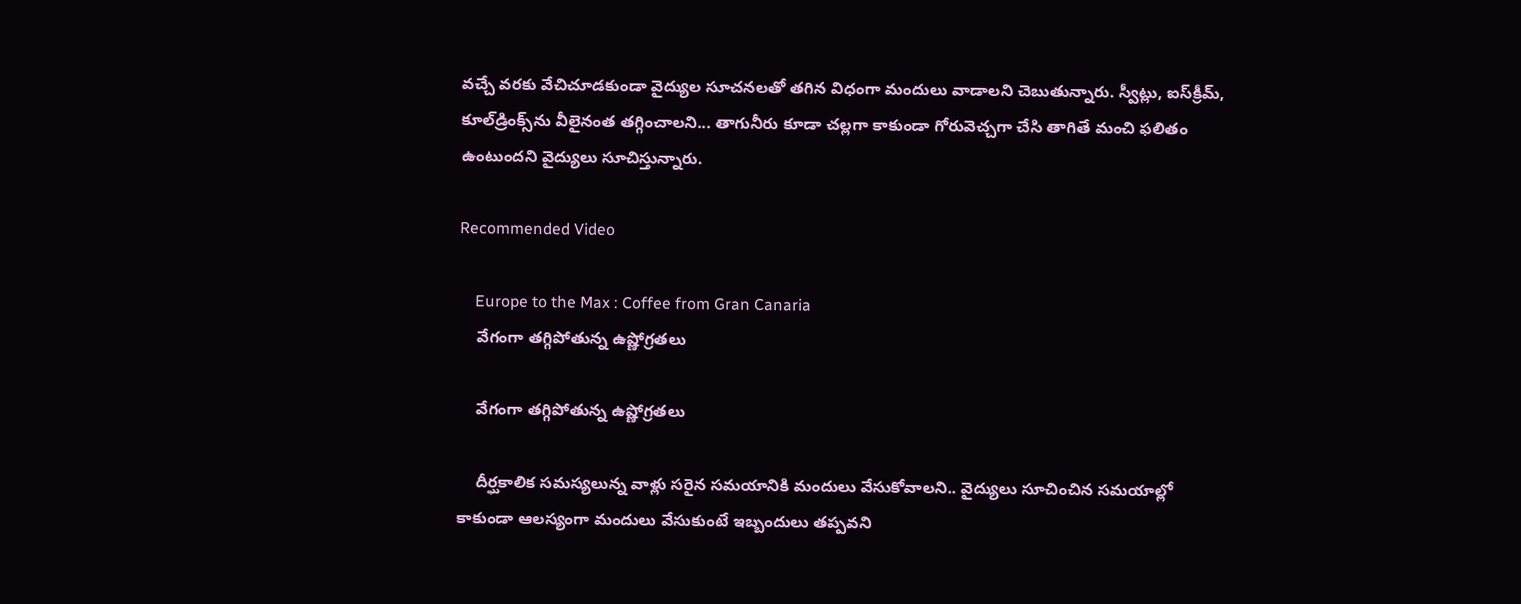వచ్చే వరకు వేచిచూడకుండా వైద్యుల సూచనలతో తగిన విధంగా మందులు వాడాలని చెబుతున్నారు. స్వీట్లు, ఐస్‌క్రీమ్, కూల్‌డ్రింక్స్‌ను వీలైనంత తగ్గించాలని... తాగునీరు కూడా చల్లగా కాకుండా గోరువెచ్చగా చేసి తాగితే మంచి ఫలితం ఉంటుందని వైద్యులు సూచిస్తున్నారు.

Recommended Video

    Europe to the Max : Coffee from Gran Canaria
    వేగంగా తగ్గిపోతున్న ఉష్ణోగ్రతలు

    వేగంగా తగ్గిపోతున్న ఉష్ణోగ్రతలు

    దీర్ఘకాలిక సమస్యలున్న వాళ్లు సరైన సమయానికి మందులు వేసుకోవాలని.. వైద్యులు సూచించిన సమయాల్లో కాకుండా ఆలస్యంగా మందులు వేసుకుంటే ఇబ్బందులు తప్పవని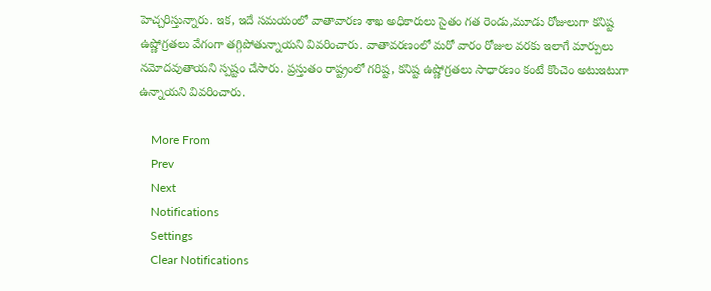హెచ్చరిస్తున్నారు. ఇక, ఇదే సమయంలో వాతావారణ శాఖ అధికారులు సైతం గత రెండు,మూడు రోజులుగా కనిష్ట ఉష్ణోగ్రతలు వేగంగా తగ్గిపోతున్నాయని వివరించారు. వాతావరణంలో మరో వారం రోజుల వరకు ఇలాగే మార్పులు నమోదవుతాయని స్పష్టం చేసారు. ప్రస్తుతం రాష్ట్రంలో గరిష్ట, కనిష్ట ఉష్ణోగ్రతలు సాధారణం కంటే కొంచెం అటుఇటుగా ఉన్నాయని వివరించారు.

    More From
    Prev
    Next
    Notifications
    Settings
    Clear Notifications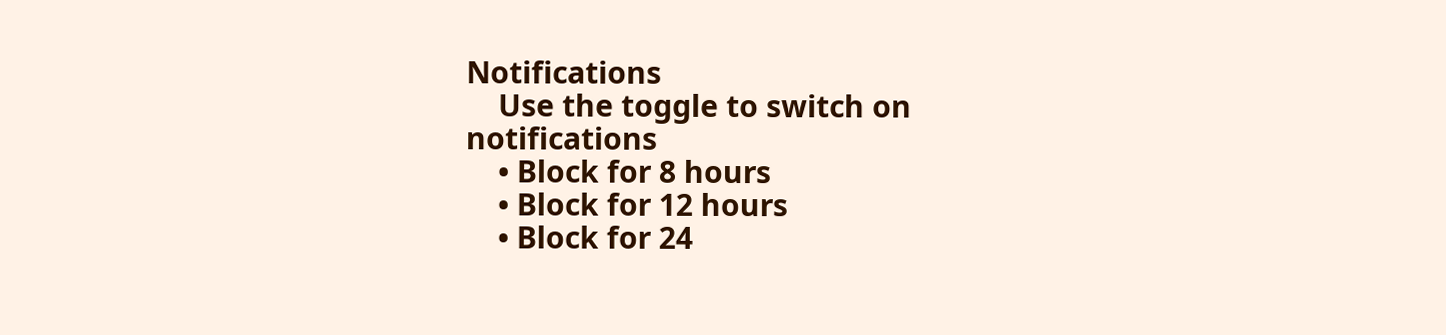Notifications
    Use the toggle to switch on notifications
    • Block for 8 hours
    • Block for 12 hours
    • Block for 24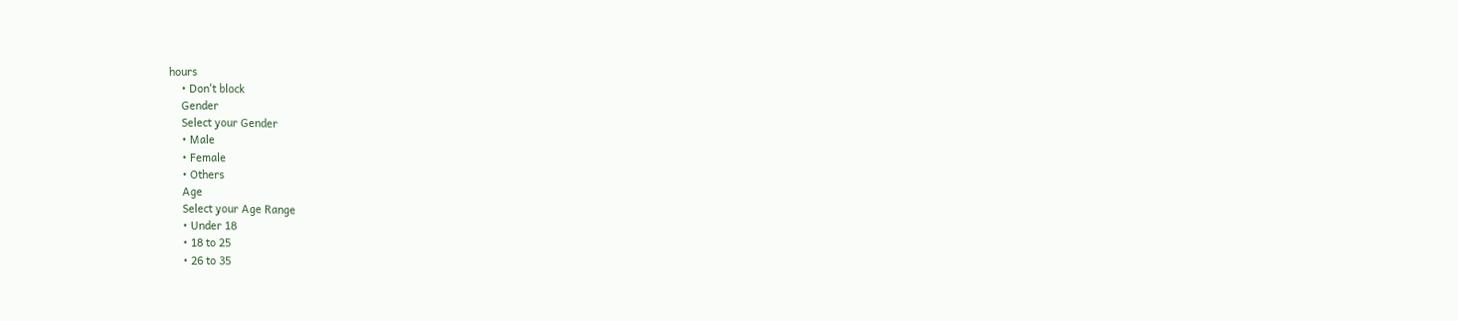hours
    • Don't block
    Gender
    Select your Gender
    • Male
    • Female
    • Others
    Age
    Select your Age Range
    • Under 18
    • 18 to 25
    • 26 to 35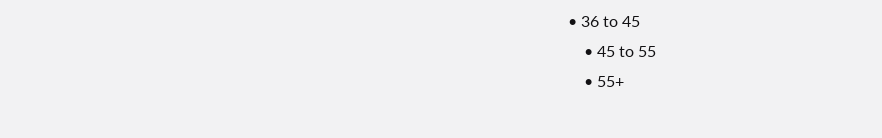• 36 to 45
    • 45 to 55
    • 55+